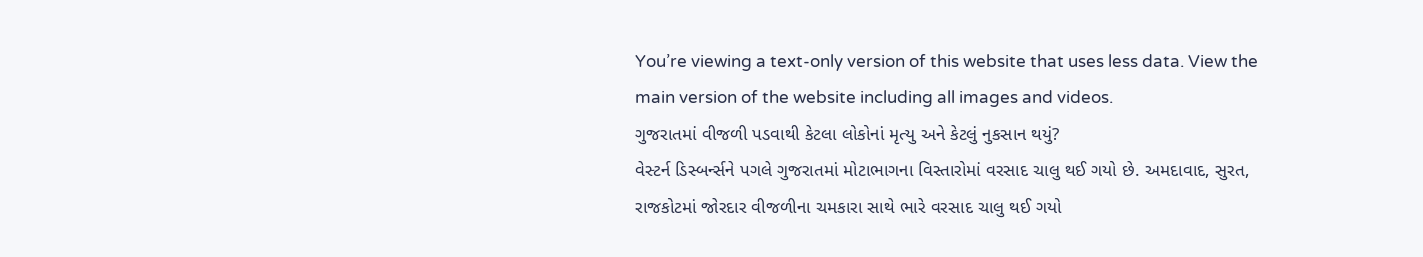You’re viewing a text-only version of this website that uses less data. View the main version of the website including all images and videos.
ગુજરાતમાં વીજળી પડવાથી કેટલા લોકોનાં મૃત્યુ અને કેટલું નુકસાન થયું?
વેસ્ટર્ન ડિસ્બર્ન્સને પગલે ગુજરાતમાં મોટાભાગના વિસ્તારોમાં વરસાદ ચાલુ થઈ ગયો છે. અમદાવાદ, સુરત, રાજકોટમાં જોરદાર વીજળીના ચમકારા સાથે ભારે વરસાદ ચાલુ થઈ ગયો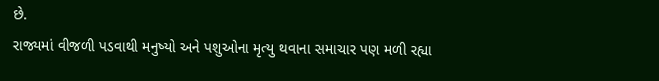છે.
રાજ્યમાં વીજળી પડવાથી મનુષ્યો અને પશુઓના મૃત્યુ થવાના સમાચાર પણ મળી રહ્યા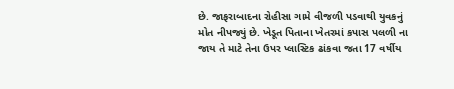છે. જાફરાબાદના રોહીસા ગામે વીજળી પડવાથી યુવકનું મોત નીપજ્યું છે. ખેડૂત પિતાના ખેતરમાં કપાસ પલળી ના જાય તે માટે તેના ઉપર પ્લાસ્ટિક ઢાંકવા જતા 17 વર્ષીય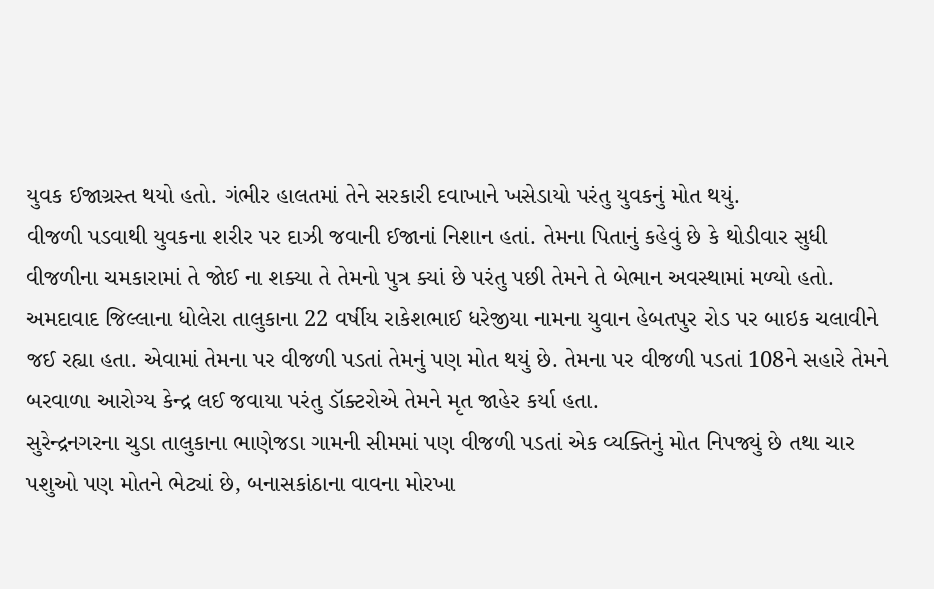યુવક ઈજાગ્રસ્ત થયો હતો. ગંભીર હાલતમાં તેને સરકારી દવાખાને ખસેડાયો પરંતુ યુવકનું મોત થયું.
વીજળી પડવાથી યુવકના શરીર પર દાઝી જવાની ઈજાનાં નિશાન હતાં. તેમના પિતાનું કહેવું છે કે થોડીવાર સુધી વીજળીના ચમકારામાં તે જોઈ ના શક્યા તે તેમનો પુત્ર ક્યાં છે પરંતુ પછી તેમને તે બેભાન અવસ્થામાં મળ્યો હતો.
અમદાવાદ જિલ્લાના ધોલેરા તાલુકાના 22 વર્ષીય રાકેશભાઈ ધરેજીયા નામના યુવાન હેબતપુર રોડ પર બાઇક ચલાવીને જઈ રહ્યા હતા. એવામાં તેમના પર વીજળી પડતાં તેમનું પણ મોત થયું છે. તેમના પર વીજળી પડતાં 108ને સહારે તેમને બરવાળા આરોગ્ય કેન્દ્ર લઈ જવાયા પરંતુ ડૉક્ટરોએ તેમને મૃત જાહેર કર્યા હતા.
સુરેન્દ્રનગરના ચુડા તાલુકાના ભાણેજડા ગામની સીમમાં પણ વીજળી પડતાં એક વ્યક્તિનું મોત નિપજ્યું છે તથા ચાર પશુઓ પણ મોતને ભેટ્યાં છે, બનાસકાંઠાના વાવના મોરખા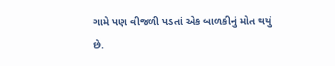ગામે પણ વીજળી પડતાં એક બાળકીનું મોત થયું છે.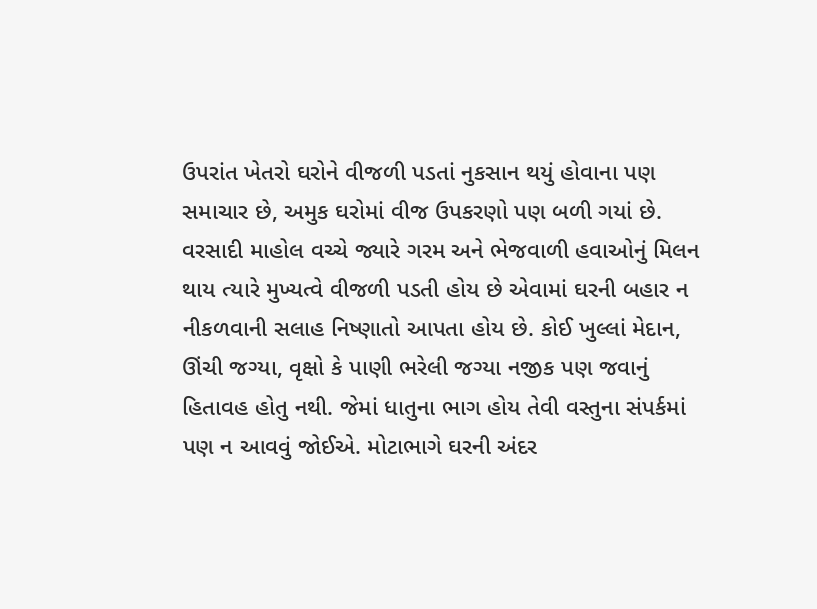ઉપરાંત ખેતરો ઘરોને વીજળી પડતાં નુકસાન થયું હોવાના પણ સમાચાર છે, અમુક ઘરોમાં વીજ ઉપકરણો પણ બળી ગયાં છે.
વરસાદી માહોલ વચ્ચે જ્યારે ગરમ અને ભેજવાળી હવાઓનું મિલન થાય ત્યારે મુખ્યત્વે વીજળી પડતી હોય છે એવામાં ઘરની બહાર ન નીકળવાની સલાહ નિષ્ણાતો આપતા હોય છે. કોઈ ખુલ્લાં મેદાન, ઊંચી જગ્યા, વૃક્ષો કે પાણી ભરેલી જગ્યા નજીક પણ જવાનું હિતાવહ હોતુ નથી. જેમાં ધાતુના ભાગ હોય તેવી વસ્તુના સંપર્કમાં પણ ન આવવું જોઈએ. મોટાભાગે ઘરની અંદર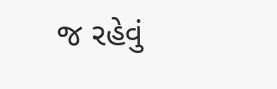જ રહેવું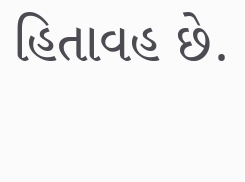હિતાવહ છે.